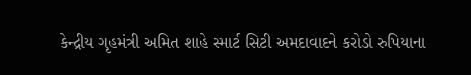કેન્દ્રીય ગૃહમંત્રી અમિત શાહે સ્માર્ટ સિટી અમદાવાદને કરોડો રુપિયાના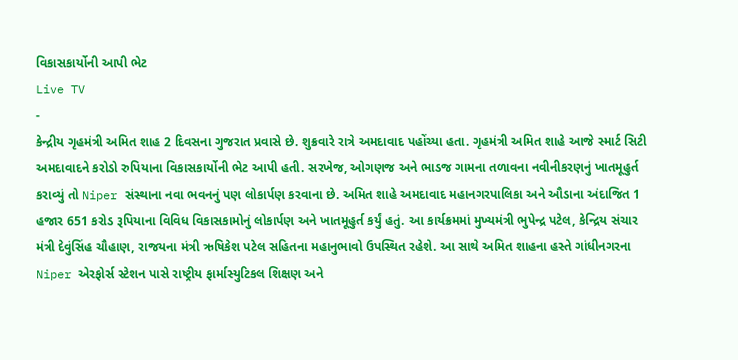વિકાસકાર્યોની આપી ભેટ
Live TV
-
કેન્દ્રીય ગૃહમંત્રી અમિત શાહ 2 દિવસના ગુજરાત પ્રવાસે છે. શુક્રવારે રાત્રે અમદાવાદ પહોંચ્યા હતા. ગૃહમંત્રી અમિત શાહે આજે સ્માર્ટ સિટી અમદાવાદને કરોડો રુપિયાના વિકાસકાર્યોની ભેટ આપી હતી. સરખેજ, ઓગણજ અને ભાડજ ગામના તળાવના નવીનીકરણનું ખાતમૂહુર્ત કરાવ્યું તો Niper સંસ્થાના નવા ભવનનું પણ લોકાર્પણ કરવાના છે. અમિત શાહે અમદાવાદ મહાનગરપાલિકા અને ઔડાના અંદાજિત 1 હજાર 651 કરોડ રૂપિયાના વિવિધ વિકાસકામોનું લોકાર્પણ અને ખાતમૂહુર્ત કર્યું હતું. આ કાર્યક્રમમાં મુખ્યમંત્રી ભુપેન્દ્ર પટેલ, કેન્દ્રિય સંચાર મંત્રી દેવુંસિંહ ચૌહાણ, રાજયના મંત્રી ઋષિકેશ પટેલ સહિતના મહાનુભાવો ઉપસ્થિત રહેશે. આ સાથે અમિત શાહના હસ્તે ગાંધીનગરના Niper એરફોર્સ સ્ટેશન પાસે રાષ્ટ્રીય ફાર્માસ્યુટિકલ શિક્ષણ અને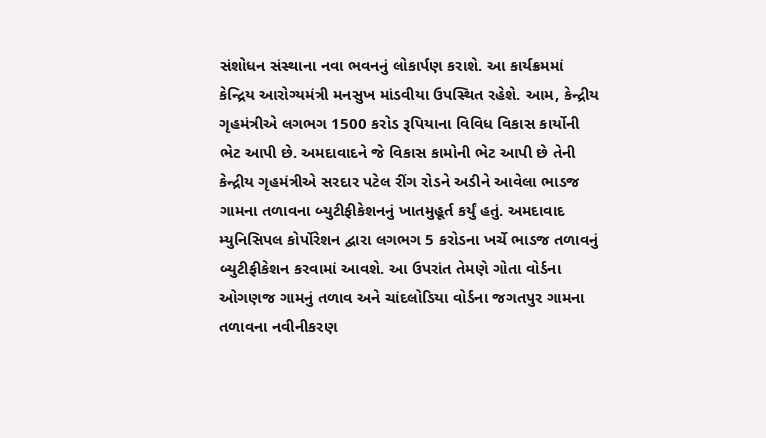સંશોધન સંસ્થાના નવા ભવનનું લોકાર્પણ કરાશે. આ કાર્યક્રમમાં કેન્દ્રિય આરોગ્યમંત્રી મનસુખ માંડવીયા ઉપસ્થિત રહેશે. આમ, કેન્દ્રીય ગૃહમંત્રીએ લગભગ 1500 કરોડ રૂપિયાના વિવિધ વિકાસ કાર્યોની ભેટ આપી છે. અમદાવાદને જે વિકાસ કામોની ભેટ આપી છે તેની કેન્દ્રીય ગૃહમંત્રીએ સરદાર પટેલ રીંગ રોડને અડીને આવેલા ભાડજ ગામના તળાવના બ્યુટીફીકેશનનું ખાતમુહૂર્ત કર્યું હતું. અમદાવાદ મ્યુનિસિપલ કોર્પોરેશન દ્વારા લગભગ 5 કરોડના ખર્ચે ભાડજ તળાવનું બ્યુટીફીકેશન કરવામાં આવશે. આ ઉપરાંત તેમણે ગોતા વોર્ડના ઓગણજ ગામનું તળાવ અને ચાંદલોડિયા વોર્ડના જગતપુર ગામના તળાવના નવીનીકરણ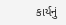કાર્યનું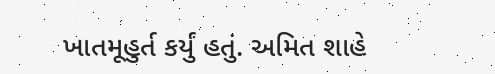ખાતમૂહુર્ત કર્યું હતું. અમિત શાહે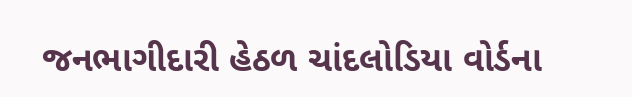જનભાગીદારી હેઠળ ચાંદલોડિયા વોર્ડના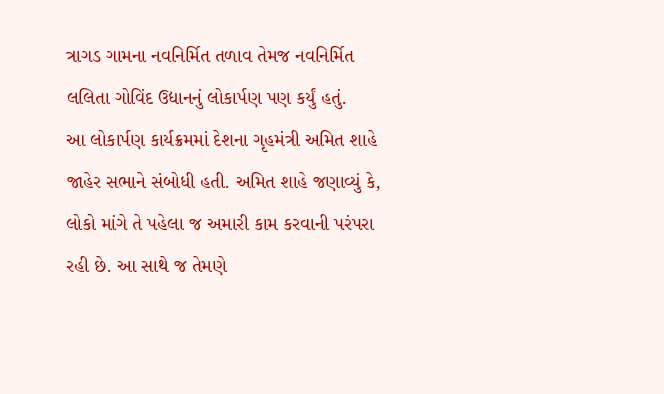ત્રાગડ ગામના નવનિર્મિત તળાવ તેમજ નવનિર્મિત લલિતા ગોવિંદ ઉદ્યાનનું લોકાર્પણ પણ કર્યું હતું.
આ લોકાર્પણ કાર્યક્રમમાં દેશના ગૃહમંત્રી અમિત શાહે જાહેર સભાને સંબોધી હતી. અમિત શાહે જણાવ્યું કે, લોકો માંગે તે પહેલા જ અમારી કામ કરવાની પરંપરા રહી છે. આ સાથે જ તેમણે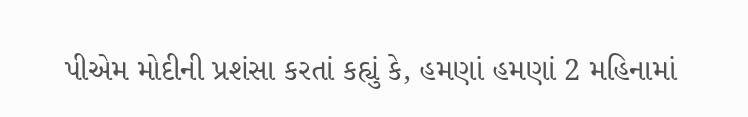પીએમ મોદીની પ્રશંસા કરતાં કહ્યું કે, હમણાં હમણાં 2 મહિનામાં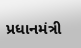પ્રધાનમંત્રી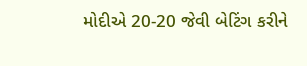મોદીએ 20-20 જેવી બેટિંગ કરીને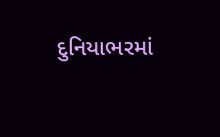દુનિયાભરમાં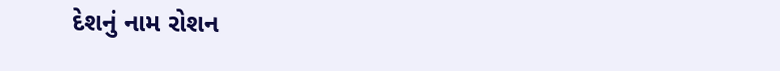દેશનું નામ રોશન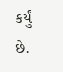કર્યું છે.